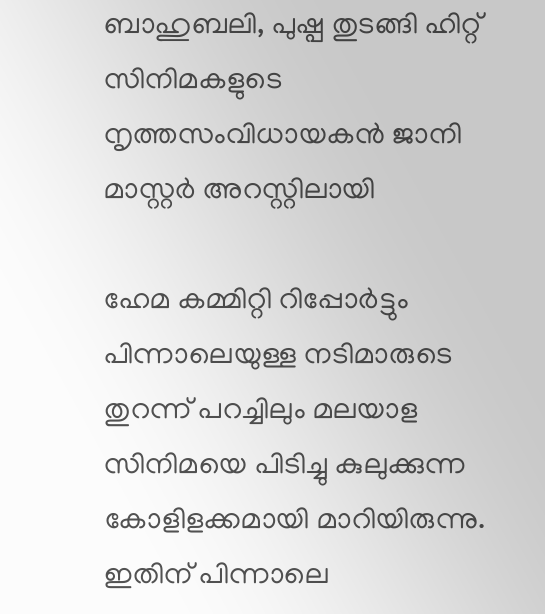ബാഹുബലി, പുഷ്പ തുടങ്ങി ഹിറ്റ് സിനിമകളുടെ നൃത്തസംവിധായകന്‍ ജാനി മാസ്റ്റർ അറസ്റ്റിലായി

ഹേമ കമ്മിറ്റി റിപ്പോര്‍ട്ടും പിന്നാലെയുള്ള നടിമാരുടെ തുറന്ന് പറച്ചിലും മലയാള സിനിമയെ പിടിച്ചു കുലുക്കുന്ന കോളിളക്കമായി മാറിയിരുന്നു. ഇതിന് പിന്നാലെ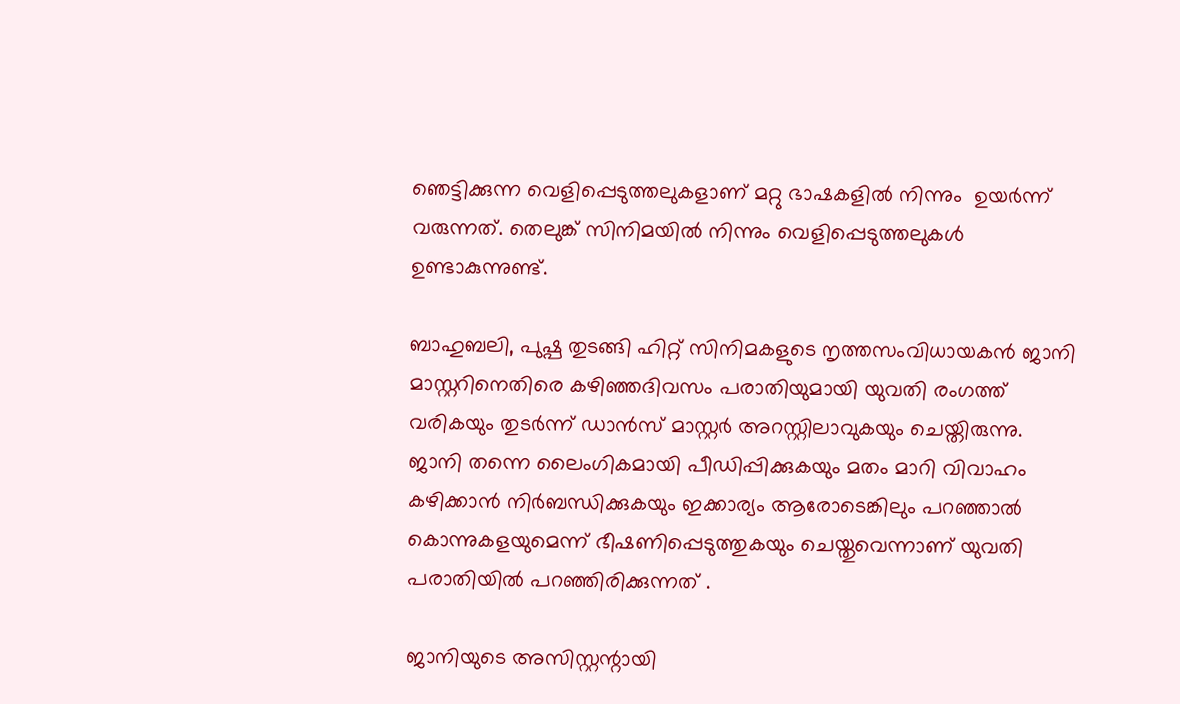ഞെട്ടിക്കുന്ന വെളിപ്പെടുത്തലുകളാണ് മറ്റു ഭാഷകളിൽ നിന്നും  ഉയര്‍ന്ന് വരുന്നത്. തെലുങ്ക് സിനിമയില്‍ നിന്നും വെളിപ്പെടുത്തലുകൾ ഉണ്ടാകുന്നുണ്ട്.

ബാഹുബലി, പുഷ്പ തുടങ്ങി ഹിറ്റ് സിനിമകളുടെ നൃത്തസംവിധായകന്‍ ജാനി മാസ്റ്ററിനെതിരെ കഴിഞ്ഞദിവസം പരാതിയുമായി യുവതി രംഗത്ത് വരികയും തുടർന്ന് ഡാൻസ് മാസ്റ്റർ അറസ്റ്റിലാവുകയും ചെയ്തിരുന്നു. ജാനി തന്നെ ലൈംഗികമായി പീഡിപ്പിക്കുകയും മതം മാറി വിവാഹം കഴിക്കാന്‍ നിര്‍ബന്ധിക്കുകയും ഇക്കാര്യം ആരോടെങ്കിലും പറഞ്ഞാല്‍ കൊന്നുകളയുമെന്ന് ഭീഷണിപ്പെടുത്തുകയും ചെയ്തുവെന്നാണ് യുവതി പരാതിയില്‍ പറഞ്ഞിരിക്കുന്നത് .

ജാനിയുടെ അസിസ്റ്റന്റായി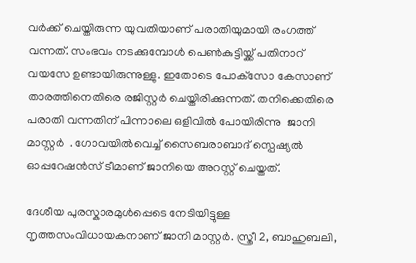വര്‍ക്ക് ചെയ്തിരുന്ന യുവതിയാണ് പരാതിയുമായി രംഗത്ത് വന്നത്. സംഭവം നടക്കുമ്പോള്‍ പെണ്‍കുട്ടിയ്ക്ക് പതിനാറ് വയസേ ഉണ്ടായിരുന്നുള്ളു. ഇതോടെ പോക്‌സോ കേസാണ് താരത്തിനെതിരെ രജിസ്റ്റര്‍ ചെയ്തിരിക്കുന്നത്. തനിക്കെതിരെ പരാതി വന്നതിന് പിന്നാലെ ഒളിവില്‍ പോയിരിന്നു  ജാനി മാസ്റ്റർ  . ഗോവയിൽവെച്ച് സൈബരാബാദ് സ്പെഷ്യൽ ഓപ്പറേഷൻസ് ടീമാണ് ജാനിയെ അറസ്റ്റ് ചെയ്തത്.

ദേശീയ പുരസ്കാരമുൾപ്പെടെ നേടിയിട്ടുള്ള നൃത്തസംവിധായകനാണ് ജാനി മാസ്റ്റർ. സ്ത്രീ 2, ബാഹുബലി,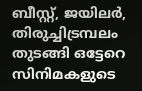ബീസ്റ്റ്, ജയിലര്‍, തിരുച്ചിട്രമ്പലം തുടങ്ങി ഒട്ടേറെ സിനിമകളുടെ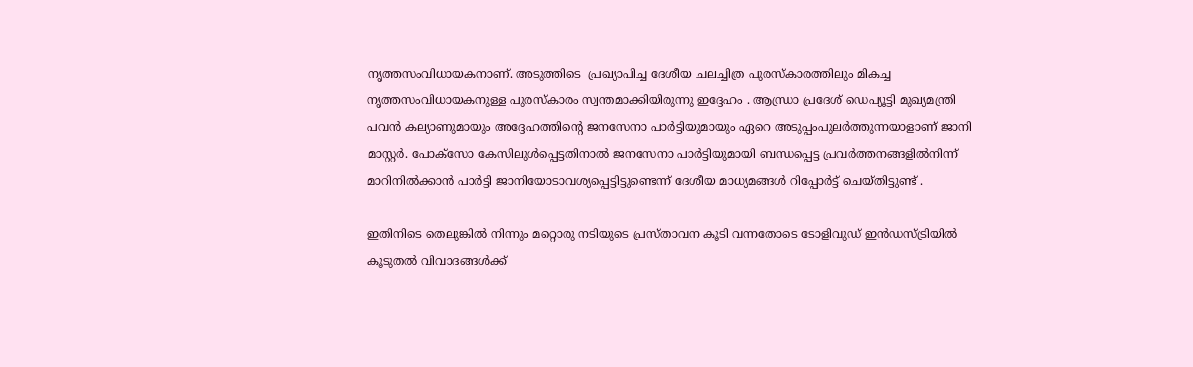നൃത്തസംവിധായകനാണ്. അടുത്തിടെ  പ്രഖ്യാപിച്ച ദേശീയ ചലച്ചിത്ര പുരസ്കാരത്തിലും മികച്ച നൃത്തസംവിധായകനുള്ള പുരസ്കാരം സ്വന്തമാക്കിയിരുന്നു ഇദ്ദേഹം . ആന്ധ്രാ പ്രദേശ് ഡെപ്യൂട്ടി മുഖ്യമന്ത്രി പവൻ കല്യാണുമായും അദ്ദേഹത്തിന്റെ ജനസേനാ പാർട്ടിയുമായും ഏറെ അടുപ്പംപുലർത്തുന്നയാളാണ് ജാനി മാസ്റ്റർ. പോക്സോ കേസിലുൾപ്പെട്ടതിനാൽ ജനസേനാ പാർട്ടിയുമായി ബന്ധപ്പെട്ട പ്രവർത്തനങ്ങളിൽനിന്ന് മാറിനിൽക്കാൻ പാർട്ടി ജാനിയോടാവശ്യപ്പെട്ടിട്ടുണ്ടെന്ന് ദേശീയ മാധ്യമങ്ങൾ റിപ്പോർട്ട് ചെയ്തിട്ടുണ്ട് .

ഇതിനിടെ തെലുങ്കില്‍ നിന്നും മറ്റൊരു നടിയുടെ പ്രസ്താവന കൂടി വന്നതോടെ ടോളിവുഡ് ഇന്‍ഡസ്ട്രിയില്‍ കൂടുതല്‍ വിവാദങ്ങള്‍ക്ക്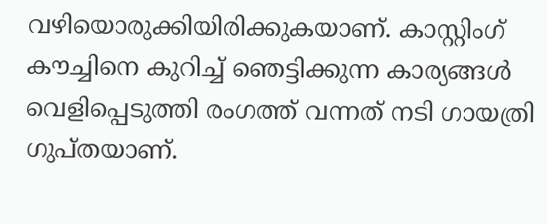വഴിയൊരുക്കിയിരിക്കുകയാണ്. കാസ്റ്റിംഗ് കൗച്ചിനെ കുറിച്ച് ഞെട്ടിക്കുന്ന കാര്യങ്ങള്‍ വെളിപ്പെടുത്തി രംഗത്ത് വന്നത് നടി ഗായത്രി ഗുപ്തയാണ്.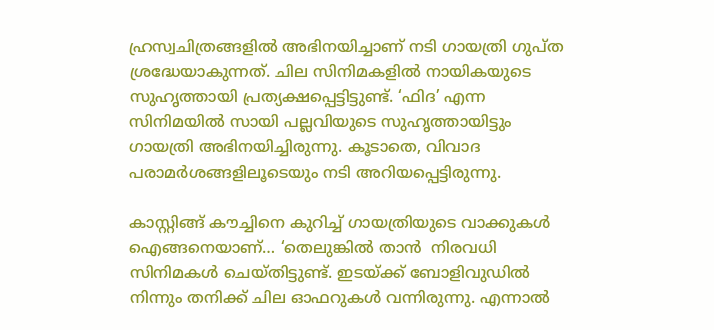ഹ്രസ്വചിത്രങ്ങളില്‍ അഭിനയിച്ചാണ് നടി ഗായത്രി ഗുപ്ത ശ്രദ്ധേയാകുന്നത്. ചില സിനിമകളില്‍ നായികയുടെ സുഹൃത്തായി പ്രത്യക്ഷപ്പെട്ടിട്ടുണ്ട്. ‘ഫിദ’ എന്ന സിനിമയില്‍ സായി പല്ലവിയുടെ സുഹൃത്തായിട്ടും ഗായത്രി അഭിനയിച്ചിരുന്നു. കൂടാതെ, വിവാദ പരാമര്‍ശങ്ങളിലൂടെയും നടി അറിയപ്പെട്ടിരുന്നു.

കാസ്റ്റിങ്ങ് കൗച്ചിനെ കുറിച്ച് ഗായത്രിയുടെ വാക്കുകൾ  ഐങ്ങനെയാണ്… ‘തെലുങ്കില്‍ താൻ  നിരവധി സിനിമകള്‍ ചെയ്തിട്ടുണ്ട്. ഇടയ്ക്ക് ബോളിവുഡില്‍ നിന്നും തനിക്ക് ചില ഓഫറുകള്‍ വന്നിരുന്നു. എന്നാല്‍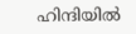ഹിന്ദിയില്‍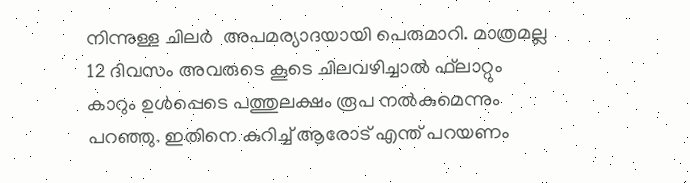നിന്നുള്ള ചിലര്‍  അപമര്യാദയായി പെരുമാറി. മാത്രമല്ല 12 ദിവസം അവരുടെ കൂടെ ചിലവഴിച്ചാല്‍ ഫ്‌ലാറ്റും കാറും ഉള്‍പ്പെടെ പത്തുലക്ഷം രൂപ നല്‍കുമെന്നും പറഞ്ഞു. ഇതിനെ കുറിച്ച് ആരോട് എന്ത് പറയണം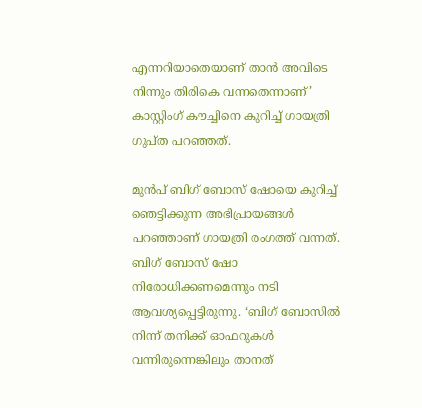എന്നറിയാതെയാണ് താന്‍ അവിടെ നിന്നും തിരികെ വന്നതെന്നാണ്’ കാസ്റ്റിംഗ് കൗച്ചിനെ കുറിച്ച് ഗായത്രി ഗുപ്ത പറഞ്ഞത്.

മുന്‍പ് ബിഗ് ബോസ് ഷോയെ കുറിച്ച് ഞെട്ടിക്കുന്ന അഭിപ്രായങ്ങള്‍ പറഞ്ഞാണ് ഗായത്രി രംഗത്ത് വന്നത്. ബിഗ് ബോസ് ഷോ നിരോധിക്കണമെന്നും നടി ആവശ്യപ്പെട്ടിരുന്നു. ‘ബിഗ് ബോസില്‍ നിന്ന് തനിക്ക് ഓഫറുകള്‍ വന്നിരുന്നെങ്കിലും താനത്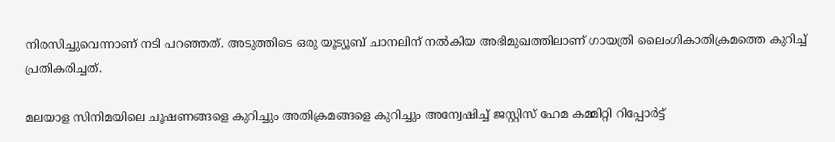നിരസിച്ചുവെന്നാണ് നടി പറഞ്ഞത്. അടുത്തിടെ ഒരു യൂട്യൂബ് ചാനലിന് നല്‍കിയ അഭിമുഖത്തിലാണ് ഗായത്രി ലൈംഗികാതിക്രമത്തെ കുറിച്ച് പ്രതികരിച്ചത്.

മലയാള സിനിമയിലെ ചൂഷണങ്ങളെ കുറിച്ചും അതിക്രമങ്ങളെ കുറിച്ചും അന്വേഷിച്ച് ജസ്റ്റിസ് ഹേമ കമ്മിറ്റി റിപ്പോര്‍ട്ട്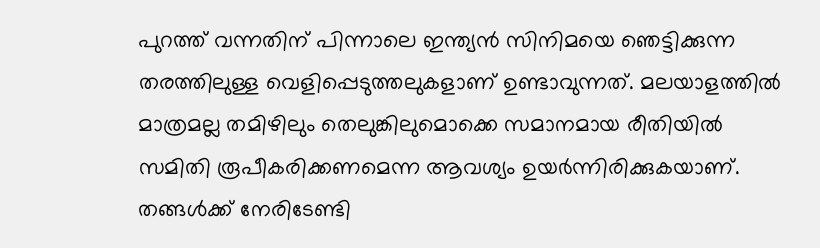പുറത്ത് വന്നതിന് പിന്നാലെ ഇന്ത്യന്‍ സിനിമയെ ഞെട്ടിക്കുന്ന തരത്തിലുള്ള വെളിപ്പെടുത്തലുകളാണ് ഉണ്ടാവുന്നത്. മലയാളത്തില്‍ മാത്രമല്ല തമിഴിലും തെലുങ്കിലുമൊക്കെ സമാനമായ രീതിയില്‍ സമിതി രൂപീകരിക്കണമെന്ന ആവശ്യം ഉയര്‍ന്നിരിക്കുകയാണ്. തങ്ങള്‍ക്ക് നേരിടേണ്ടി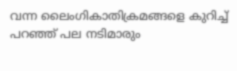വന്ന ലൈംഗികാതിക്രമങ്ങളെ കുറിച്ച് പറഞ്ഞ് പല നടിമാരും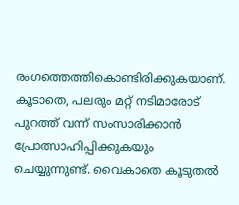രംഗത്തെത്തികൊണ്ടിരിക്കുകയാണ്. കൂടാതെ, പലരും മറ്റ് നടിമാരോട് പുറത്ത് വന്ന് സംസാരിക്കാന്‍ പ്രോത്സാഹിപ്പിക്കുകയും ചെയ്യുന്നുണ്ട്. വൈകാതെ കൂടുതല്‍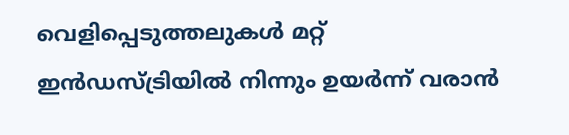വെളിപ്പെടുത്തലുകള്‍ മറ്റ് ഇന്‍ഡസ്ട്രിയില്‍ നിന്നും ഉയര്‍ന്ന് വരാന്‍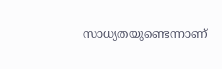സാധ്യതയുണ്ടെന്നാണ്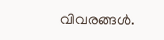വിവരങ്ങൾ.